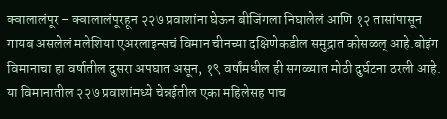क्वालालंपूर – क्वालालंपूरहून २२७ प्रवाशांना घेऊन बीजिंगला निघालेलं आणि १२ तासांपासून गायब असलेलं मलेशिया एअरलाइन्सचं विमान चीनच्या दक्षिणेकडील समुद्रात कोसळल् आहे.बोइंग विमानाचा हा वर्षातील दुसरा अपघात असून, १९ वर्षांमधील ही सगळ्यात मोठी दुर्घटना ठरली आहे. या विमानातील २२७ प्रवाशांमध्ये चेन्नईतील एका महिलेसह पाच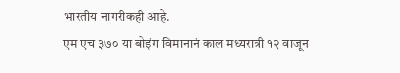भारतीय नागरीकही आहे.
एम एच ३७० या बोइंग विमानानं काल मध्यरात्री १२ वाजून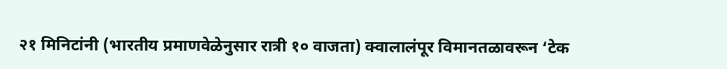२१ मिनिटांनी (भारतीय प्रमाणवेळेनुसार रात्री १० वाजता) क्वालालंपूर विमानतळावरून ‘टेक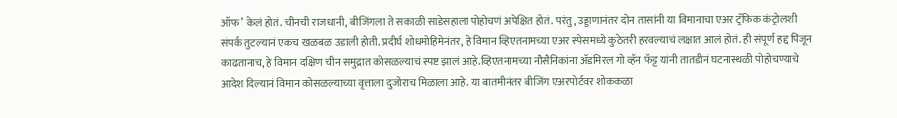ऑफ’ केलं होतं. चीनची राजधानी, बीजिंगला ते सकाळी साडेसहाला पोहोचणं अपेक्षित होतं. परंतु, उड्डाणानंतर दोन तासांनी या विमानाचा एअर ट्रॅफिक कंट्रोलशी संपर्क तुटल्यानं एकच खळबळ उडाली होती. प्रदीर्घ शोधमोहिमेनंतर, हे विमान व्हिएतनामच्या एअर स्पेसमध्ये कुठेतरी हरवल्याचं लक्षात आलं होतं. ही संपूर्ण हद्द पिंजून काढतानाच, हे विमान दक्षिण चीन समुद्रात कोसळल्याचं स्पष्ट झालं आहे.व्हिएतनामच्या नौसैनिकांना ॲडमिरल गो व्हॅन फॅट्ट यांनी तातडीनं घटनास्थळी पोहोचण्याचे आदेश दिल्यानं विमान कोसळल्याच्या वृत्ताला दुजोराच मिळाला आहे. या बातमीनंतर बीजिंग एअरपोर्टवर शोककळा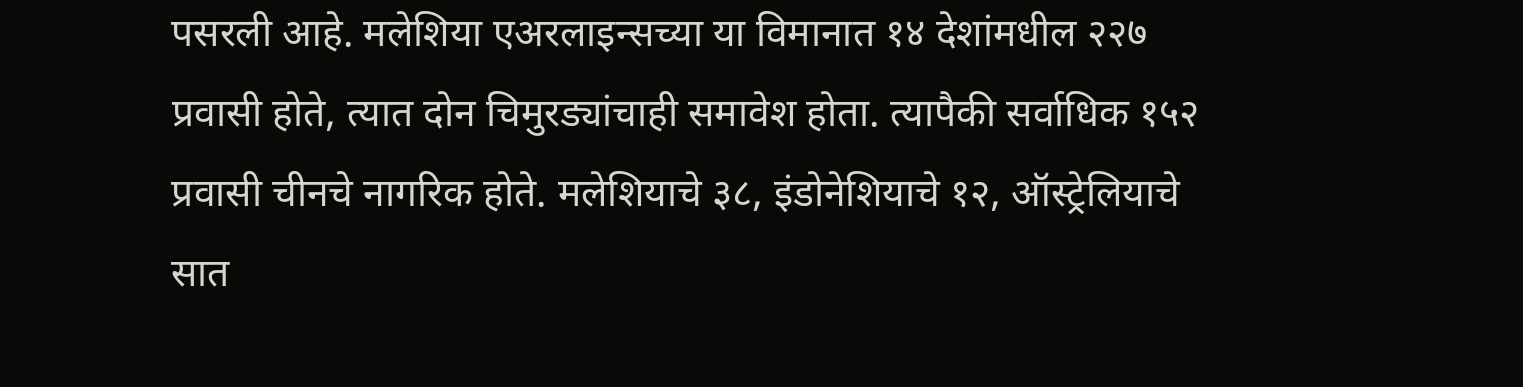पसरली आहे. मलेशिया एअरलाइन्सच्या या विमानात १४ देशांमधील २२७ प्रवासी होते, त्यात दोन चिमुरड्यांचाही समावेश होता. त्यापैकी सर्वाधिक १५२ प्रवासी चीनचे नागरिक होते. मलेशियाचे ३८, इंडोनेशियाचे १२, ऑस्ट्रेलियाचे सात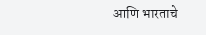आणि भारताचे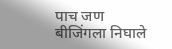पाच जण बीजिंगला निघाले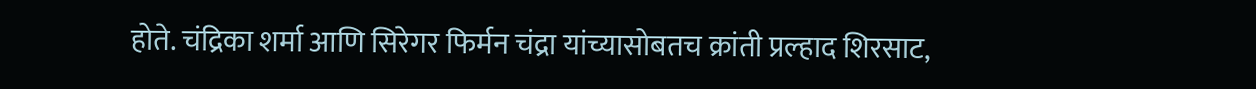होते. चंद्रिका शर्मा आणि सिरेगर फिर्मन चंद्रा यांच्यासोबतच क्रांती प्रल्हाद शिरसाट,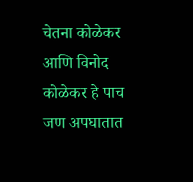चेतना कोळेकर आणि विनोद कोळेकर हे पाच जण अपघातात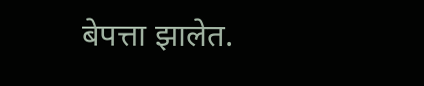बेपत्ता झालेत.